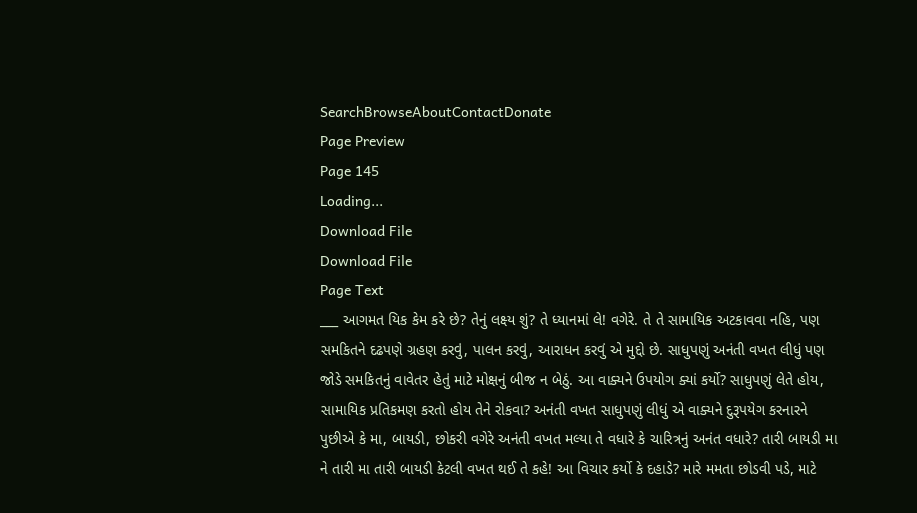SearchBrowseAboutContactDonate
Page Preview
Page 145
Loading...
Download File
Download File
Page Text
___ આગમત યિક કેમ કરે છે? તેનું લક્ષ્ય શું? તે ધ્યાનમાં લે! વગેરે. તે તે સામાયિક અટકાવવા નહિ, પણ સમકિતને દઢપણે ગ્રહણ કરવું, પાલન કરવું, આરાધન કરવું એ મુદ્દો છે. સાધુપણું અનંતી વખત લીધું પણ જોડે સમકિતનું વાવેતર હેતું માટે મોક્ષનું બીજ ન બેઠું. આ વાક્યને ઉપયોગ ક્યાં કર્યો? સાધુપણું લેતે હોય, સામાયિક પ્રતિકમણ કરતો હોય તેને રોકવા? અનંતી વખત સાધુપણું લીધું એ વાક્યને દુરૂપયેગ કરનારને પુછીએ કે મા, બાયડી, છોકરી વગેરે અનંતી વખત મલ્યા તે વધારે કે ચારિત્રનું અનંત વધારે? તારી બાયડી મા ને તારી મા તારી બાયડી કેટલી વખત થઈ તે કહે! આ વિચાર કર્યો કે દહાડે? મારે મમતા છોડવી પડે, માટે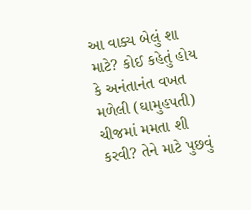આ વાક્ય બેલું શા માટે? કોઈ કહેતું હોય કે અનંતાનંત વખત મળેલી (ઘામુહપતી) ચીજમાં મમતા શી કરવી? તેને માટે પુછવું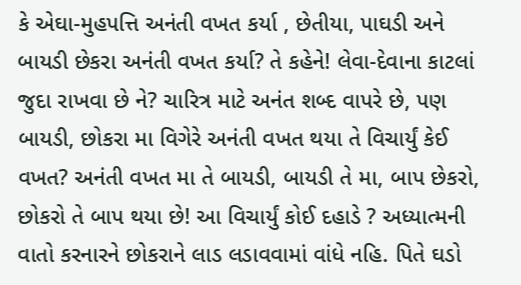કે એઘા-મુહપત્તિ અનંતી વખત કર્યા , છેતીયા, પાઘડી અને બાયડી છેકરા અનંતી વખત કર્યા? તે કહેને! લેવા-દેવાના કાટલાં જુદા રાખવા છે ને? ચારિત્ર માટે અનંત શબ્દ વાપરે છે, પણ બાયડી, છોકરા મા વિગેરે અનંતી વખત થયા તે વિચાર્યું કેઈ વખત? અનંતી વખત મા તે બાયડી, બાયડી તે મા, બાપ છેકરો, છોકરો તે બાપ થયા છે! આ વિચાર્યું કોઈ દહાડે ? અધ્યાત્મની વાતો કરનારને છોકરાને લાડ લડાવવામાં વાંધે નહિ. પિતે ઘડો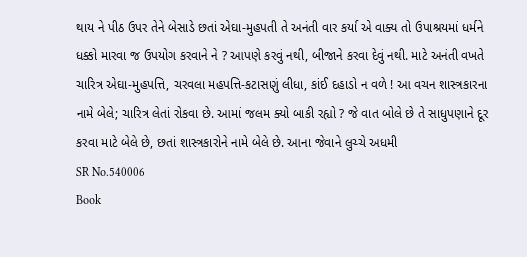થાય ને પીઠ ઉપર તેને બેસાડે છતાં એઘા-મુહપતી તે અનંતી વાર કર્યા એ વાક્ય તો ઉપાશ્રયમાં ધર્મને ધક્કો મારવા જ ઉપયોગ કરવાને ને ? આપણે કરવું નથી, બીજાને કરવા દેવું નથી. માટે અનંતી વખતે ચારિત્ર એઘા-મુહપત્તિ, ચરવલા મહપત્તિ-કટાસણું લીધા, કાંઈ દહાડો ન વળે ! આ વચન શાસ્ત્રકારના નામે બેલે; ચારિત્ર લેતાં રોકવા છે. આમાં જલમ ક્યો બાકી રહ્યો ? જે વાત બોલે છે તે સાધુપણાને દૂર કરવા માટે બેલે છે, છતાં શાસ્ત્રકારોને નામે બેલે છે. આના જેવાને લુચ્ચે અધમી
SR No.540006
Book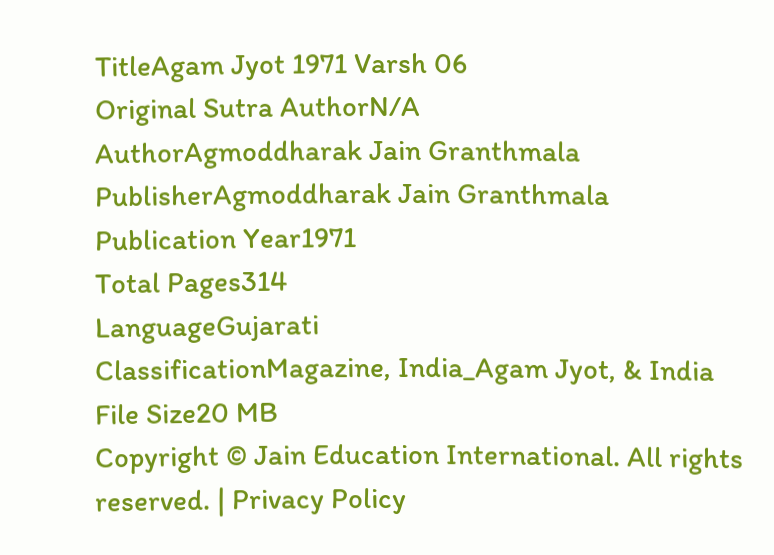TitleAgam Jyot 1971 Varsh 06
Original Sutra AuthorN/A
AuthorAgmoddharak Jain Granthmala
PublisherAgmoddharak Jain Granthmala
Publication Year1971
Total Pages314
LanguageGujarati
ClassificationMagazine, India_Agam Jyot, & India
File Size20 MB
Copyright © Jain Education International. All rights reserved. | Privacy Policy